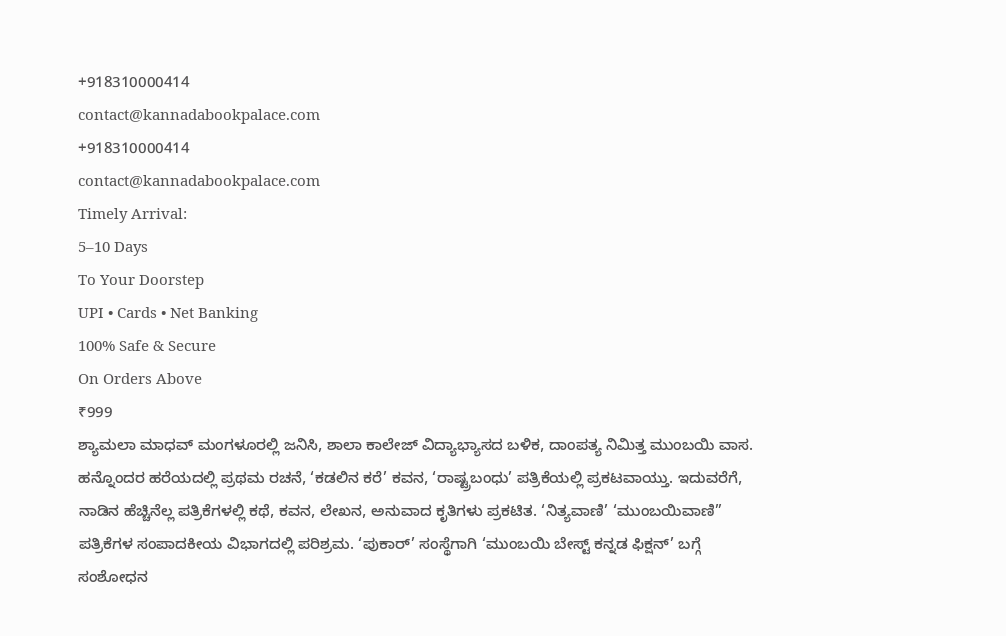+918310000414
contact@kannadabookpalace.com
+918310000414
contact@kannadabookpalace.com
Timely Arrival:
5–10 Days
To Your Doorstep
UPI • Cards • Net Banking
100% Safe & Secure
On Orders Above
₹999
ಶ್ಯಾಮಲಾ ಮಾಧವ್ ಮಂಗಳೂರಲ್ಲಿ ಜನಿಸಿ, ಶಾಲಾ ಕಾಲೇಜ್ ವಿದ್ಯಾಭ್ಯಾಸದ ಬಳಿಕ, ದಾಂಪತ್ಯ ನಿಮಿತ್ತ ಮುಂಬಯಿ ವಾಸ. ಹನ್ನೊಂದರ ಹರೆಯದಲ್ಲಿ ಪ್ರಥಮ ರಚನೆ, ‘ಕಡಲಿನ ಕರೆ’ ಕವನ, ‘ರಾಷ್ಟ್ರಬಂಧು’ ಪತ್ರಿಕೆಯಲ್ಲಿ ಪ್ರಕಟವಾಯ್ತು. ಇದುವರೆಗೆ, ನಾಡಿನ ಹೆಚ್ಚಿನೆಲ್ಲ ಪತ್ರಿಕೆಗಳಲ್ಲಿ ಕಥೆ, ಕವನ, ಲೇಖನ, ಅನುವಾದ ಕೃತಿಗಳು ಪ್ರಕಟಿತ. ‘ನಿತ್ಯವಾಣಿ’ ‘ಮುಂಬಯಿವಾಣಿ” ಪತ್ರಿಕೆಗಳ ಸಂಪಾದಕೀಯ ವಿಭಾಗದಲ್ಲಿ ಪರಿಶ್ರಮ. ‘ಪುಕಾರ್’ ಸಂಸ್ಥೆಗಾಗಿ ‘ಮುಂಬಯಿ ಬೇಸ್ಟ್ ಕನ್ನಡ ಫಿಕ್ಷನ್’ ಬಗ್ಗೆ ಸಂಶೋಧನ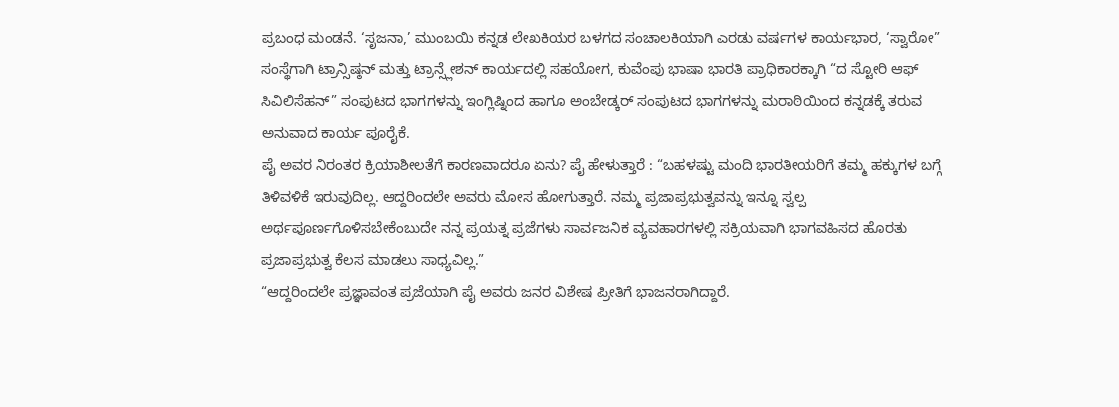ಪ್ರಬಂಧ ಮಂಡನೆ. ‘ಸೃಜನಾ,’ ಮುಂಬಯಿ ಕನ್ನಡ ಲೇಖಕಿಯರ ಬಳಗದ ಸಂಚಾಲಕಿಯಾಗಿ ಎರಡು ವರ್ಷಗಳ ಕಾರ್ಯಭಾರ, ‘ಸ್ವಾರೋ” ಸಂಸ್ಥೆಗಾಗಿ ಟ್ರಾನ್ಸಿಷ್ಠನ್ ಮತ್ತು ಟ್ರಾನ್ಸ್ಲೇಶನ್ ಕಾರ್ಯದಲ್ಲಿ ಸಹಯೋಗ, ಕುವೆಂಪು ಭಾಷಾ ಭಾರತಿ ಪ್ರಾಧಿಕಾರಕ್ಕಾಗಿ “ದ ಸ್ಟೋರಿ ಆಫ್ ಸಿವಿಲಿಸೆಹನ್” ಸಂಪುಟದ ಭಾಗಗಳನ್ನು ಇಂಗ್ಲಿಷ್ನಿಂದ ಹಾಗೂ ಅಂಬೇಡ್ಕರ್ ಸಂಪುಟದ ಭಾಗಗಳನ್ನು ಮರಾಠಿಯಿಂದ ಕನ್ನಡಕ್ಕೆ ತರುವ ಅನುವಾದ ಕಾರ್ಯ ಪೂರೈಕೆ.
ಪೈ ಅವರ ನಿರಂತರ ಕ್ರಿಯಾಶೀಲತೆಗೆ ಕಾರಣವಾದರೂ ಏನು? ಪೈ ಹೇಳುತ್ತಾರೆ : “ಬಹಳಷ್ಟು ಮಂದಿ ಭಾರತೀಯರಿಗೆ ತಮ್ಮ ಹಕ್ಕುಗಳ ಬಗ್ಗೆ ತಿಳಿವಳಿಕೆ ಇರುವುದಿಲ್ಲ. ಆದ್ದರಿಂದಲೇ ಅವರು ಮೋಸ ಹೋಗುತ್ತಾರೆ. ನಮ್ಮ ಪ್ರಜಾಪ್ರಭುತ್ವವನ್ನು ಇನ್ನೂ ಸ್ವಲ್ಪ ಅರ್ಥಪೂರ್ಣಗೊಳಿಸಬೇಕೆಂಬುದೇ ನನ್ನ ಪ್ರಯತ್ನ ಪ್ರಜೆಗಳು ಸಾರ್ವಜನಿಕ ವ್ಯವಹಾರಗಳಲ್ಲಿ ಸಕ್ರಿಯವಾಗಿ ಭಾಗವಹಿಸದ ಹೊರತು ಪ್ರಜಾಪ್ರಭುತ್ವ ಕೆಲಸ ಮಾಡಲು ಸಾಧ್ಯವಿಲ್ಲ.”
“ಆದ್ದರಿಂದಲೇ ಪ್ರಜ್ಞಾವಂತ ಪ್ರಜೆಯಾಗಿ ಪೈ ಅವರು ಜನರ ವಿಶೇಷ ಪ್ರೀತಿಗೆ ಭಾಜನರಾಗಿದ್ದಾರೆ.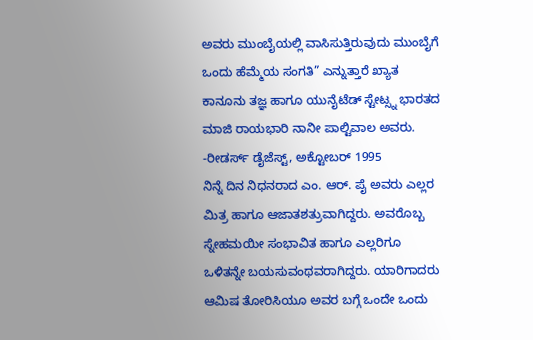ಅವರು ಮುಂಬೈಯಲ್ಲಿ ವಾಸಿಸುತ್ತಿರುವುದು ಮುಂಬೈಗೆ ಒಂದು ಹೆಮ್ಮೆಯ ಸಂಗತಿ” ಎನ್ನುತ್ತಾರೆ ಖ್ಯಾತ ಕಾನೂನು ತಜ್ಞ ಹಾಗೂ ಯುನೈಟೆಡ್ ಸ್ಟೇಟ್ಸ್ನ ಭಾರತದ ಮಾಜಿ ರಾಯಭಾರಿ ನಾನೀ ಪಾಲ್ಟಿವಾಲ ಅವರು.
-ರೀಡರ್ಸ್ ಡೈಜೆಸ್ಟ್, ಅಕ್ಟೋಬರ್ 1995
ನಿನ್ನೆ ದಿನ ನಿಧನರಾದ ಎಂ. ಆರ್. ಪೈ ಅವರು ಎಲ್ಲರ ಮಿತ್ರ ಹಾಗೂ ಆಜಾತಶತ್ರುವಾಗಿದ್ದರು. ಅವರೊಬ್ಬ ಸ್ನೇಹಮಯೀ ಸಂಭಾವಿತ ಹಾಗೂ ಎಲ್ಲರಿಗೂ ಒಳಿತನ್ನೇ ಬಯಸುವಂಥವರಾಗಿದ್ದರು. ಯಾರಿಗಾದರು ಆಮಿಷ ತೋರಿಸಿಯೂ ಅವರ ಬಗ್ಗೆ ಒಂದೇ ಒಂದು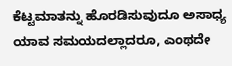ಕೆಟ್ಟಮಾತನ್ನು ಹೊರಡಿಸುವುದೂ ಅಸಾಧ್ಯ ಯಾವ ಸಮಯದಲ್ಲಾದರೂ, ಎಂಥದೇ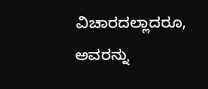ವಿಚಾರದಲ್ಲಾದರೂ, ಅವರನ್ನು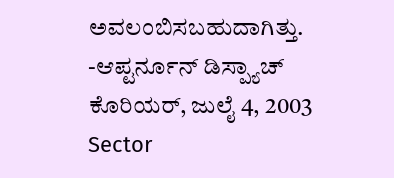ಅವಲಂಬಿಸಬಹುದಾಗಿತ್ತು.
-ಆಪ್ಟರ್ನೂನ್ ಡಿಸ್ಪ್ಯಾಚ್ ಕೊರಿಯರ್, ಜುಲೈ 4, 2003
Sector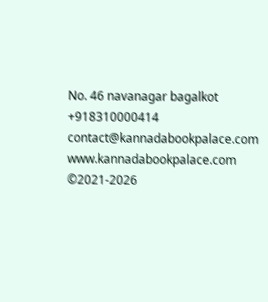No. 46 navanagar bagalkot
+918310000414
contact@kannadabookpalace.com
www.kannadabookpalace.com
©2021-2026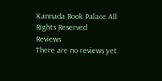Kannada Book Palace All Rights Reserved
Reviews
There are no reviews yet.